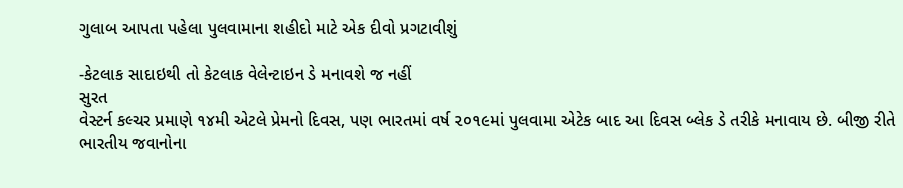ગુલાબ આપતા પહેલા પુલવામાના શહીદો માટે એક દીવો પ્રગટાવીશું

-કેટલાક સાદાઇથી તો કેટલાક વેલેન્ટાઇન ડે મનાવશે જ નહીં
સુરત
વેસ્ટર્ન કલ્ચર પ્રમાણે ૧૪મી એટલે પ્રેમનો દિવસ, પણ ભારતમાં વર્ષ ૨૦૧૯માં પુલવામા એટેક બાદ આ દિવસ બ્લેક ડે તરીકે મનાવાય છે. બીજી રીતે ભારતીય જવાનોના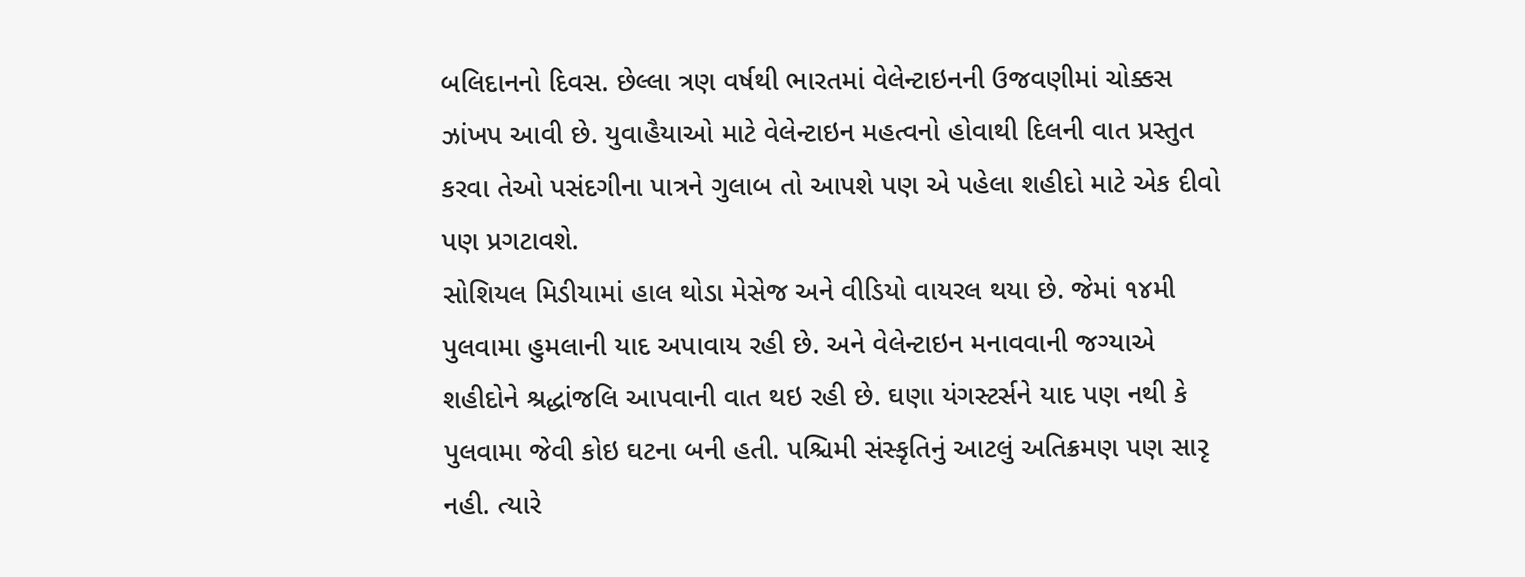બલિદાનનો દિવસ. છેલ્લા ત્રણ વર્ષથી ભારતમાં વેલેન્ટાઇનની ઉજવણીમાં ચોક્કસ ઝાંખપ આવી છે. યુવાહૈયાઓ માટે વેલેન્ટાઇન મહત્વનો હોવાથી દિલની વાત પ્રસ્તુત કરવા તેઓ પસંદગીના પાત્રને ગુલાબ તો આપશે પણ એ પહેલા શહીદો માટે એક દીવો પણ પ્રગટાવશે.
સોશિયલ મિડીયામાં હાલ થોડા મેસેજ અને વીડિયો વાયરલ થયા છે. જેમાં ૧૪મી પુલવામા હુમલાની યાદ અપાવાય રહી છે. અને વેલેન્ટાઇન મનાવવાની જગ્યાએ શહીદોને શ્રદ્ધાંજલિ આપવાની વાત થઇ રહી છે. ઘણા યંગસ્ટર્સને યાદ પણ નથી કે પુલવામા જેવી કોઇ ઘટના બની હતી. પશ્ચિમી સંસ્કૃતિનું આટલું અતિક્રમણ પણ સારૃ નહી. ત્યારે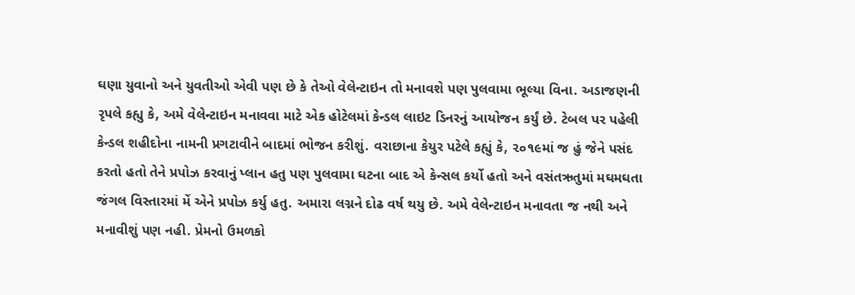ઘણા યુવાનો અને યુવતીઓ એવી પણ છે કે તેઓ વેલેન્ટાઇન તો મનાવશે પણ પુલવામા ભૂલ્યા વિના. અડાજણની રૃપલે કહ્યુ કે, અમે વેલેન્ટાઇન મનાવવા માટે એક હોટેલમાં કેન્ડલ લાઇટ ડિનરનું આયોજન કર્યું છે. ટેબલ પર પહેલી કેન્ડલ શહીદોના નામની પ્રગટાવીને બાદમાં ભોજન કરીશું. વરાછાના કેયુર પટેલે કહ્યું કે, ૨૦૧૯માં જ હું જેને પસંદ કરતો હતો તેને પ્રપોઝ કરવાનું પ્લાન હતુ પણ પુલવામા ઘટના બાદ એ કેન્સલ કર્યો હતો અને વસંતઋતુમાં મઘમઘતા જંગલ વિસ્તારમાં મેં એને પ્રપોઝ કર્યુ હતુ. અમારા લગ્નને દોઢ વર્ષ થયુ છે. અમે વેલેન્ટાઇન મનાવતા જ નથી અને મનાવીશું પણ નહી. પ્રેમનો ઉમળકો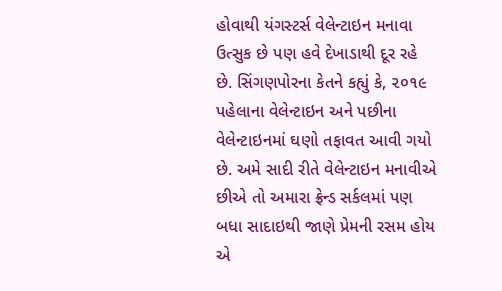હોવાથી યંગસ્ટર્સ વેલેન્ટાઇન મનાવા ઉત્સુક છે પણ હવે દેખાડાથી દૂર રહે છે. સિંગણપોરના કેતને કહ્યું કે, ૨૦૧૯ પહેલાના વેલેન્ટાઇન અને પછીના વેલેન્ટાઇનમાં ઘણો તફાવત આવી ગયો છે. અમે સાદી રીતે વેલેન્ટાઇન મનાવીએ છીએ તો અમારા ફ્રેન્ડ સર્કલમાં પણ બધા સાદાઇથી જાણે પ્રેમની રસમ હોય એ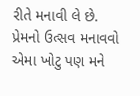રીતે મનાવી લે છે. પ્રેમનો ઉત્સવ મનાવવો એમા ખોટુ પણ મને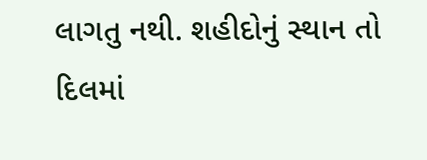લાગતુ નથી. શહીદોનું સ્થાન તો દિલમાં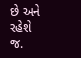છે અને રહેશે જ.